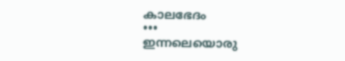കാലഭേദം
•••
ഇന്നലെയൊരു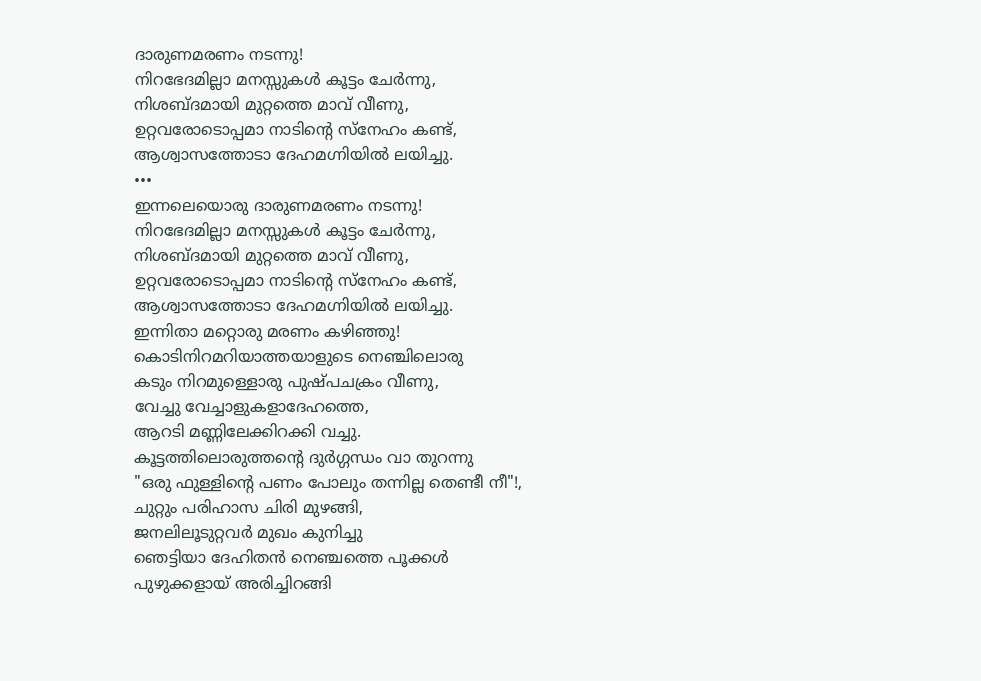ദാരുണമരണം നടന്നു!
നിറഭേദമില്ലാ മനസ്സുകൾ കൂട്ടം ചേർന്നു,
നിശബ്ദമായി മുറ്റത്തെ മാവ് വീണു,
ഉറ്റവരോടൊപ്പമാ നാടിന്റെ സ്നേഹം കണ്ട്,
ആശ്വാസത്തോടാ ദേഹമഗ്നിയിൽ ലയിച്ചു.
•••
ഇന്നലെയൊരു ദാരുണമരണം നടന്നു!
നിറഭേദമില്ലാ മനസ്സുകൾ കൂട്ടം ചേർന്നു,
നിശബ്ദമായി മുറ്റത്തെ മാവ് വീണു,
ഉറ്റവരോടൊപ്പമാ നാടിന്റെ സ്നേഹം കണ്ട്,
ആശ്വാസത്തോടാ ദേഹമഗ്നിയിൽ ലയിച്ചു.
ഇന്നിതാ മറ്റൊരു മരണം കഴിഞ്ഞു!
കൊടിനിറമറിയാത്തയാളുടെ നെഞ്ചിലൊരു
കടും നിറമുള്ളൊരു പുഷ്പചക്രം വീണു,
വേച്ചു വേച്ചാളുകളാദേഹത്തെ,
ആറടി മണ്ണിലേക്കിറക്കി വച്ചു.
കൂട്ടത്തിലൊരുത്തന്റെ ദുർഗ്ഗന്ധം വാ തുറന്നു
"ഒരു ഫുള്ളിന്റെ പണം പോലും തന്നില്ല തെണ്ടീ നീ"!,
ചുറ്റും പരിഹാസ ചിരി മുഴങ്ങി,
ജനലിലൂടുറ്റവർ മുഖം കുനിച്ചു
ഞെട്ടിയാ ദേഹിതൻ നെഞ്ചത്തെ പൂക്കൾ
പുഴുക്കളായ് അരിച്ചിറങ്ങി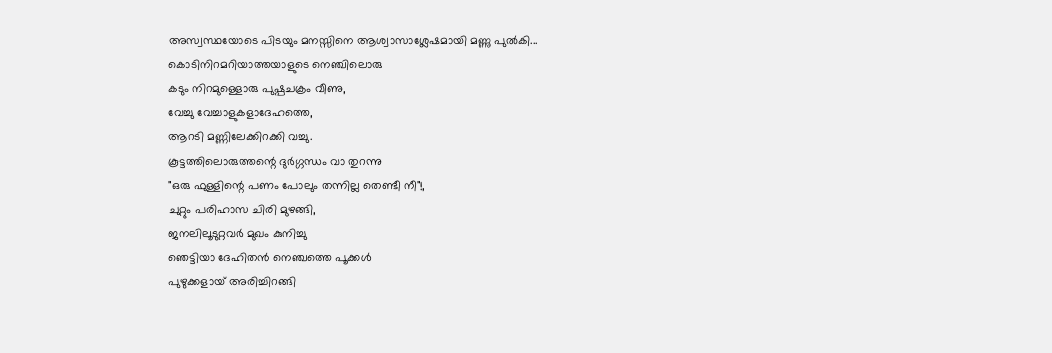അസ്വസ്ഥയോടെ പിടയും മനസ്സിനെ ആശ്വാസാശ്ലേഷമായി മണ്ണു പുൽകി...
കൊടിനിറമറിയാത്തയാളുടെ നെഞ്ചിലൊരു
കടും നിറമുള്ളൊരു പുഷ്പചക്രം വീണു,
വേച്ചു വേച്ചാളുകളാദേഹത്തെ,
ആറടി മണ്ണിലേക്കിറക്കി വച്ചു.
കൂട്ടത്തിലൊരുത്തന്റെ ദുർഗ്ഗന്ധം വാ തുറന്നു
"ഒരു ഫുള്ളിന്റെ പണം പോലും തന്നില്ല തെണ്ടീ നീ"!,
ചുറ്റും പരിഹാസ ചിരി മുഴങ്ങി,
ജനലിലൂടുറ്റവർ മുഖം കുനിച്ചു
ഞെട്ടിയാ ദേഹിതൻ നെഞ്ചത്തെ പൂക്കൾ
പുഴുക്കളായ് അരിച്ചിറങ്ങി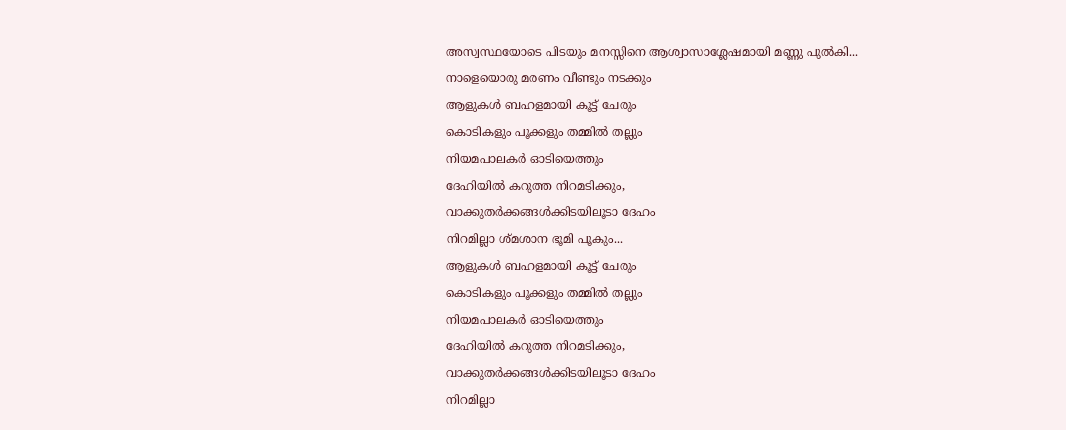അസ്വസ്ഥയോടെ പിടയും മനസ്സിനെ ആശ്വാസാശ്ലേഷമായി മണ്ണു പുൽകി...
നാളെയൊരു മരണം വീണ്ടും നടക്കും
ആളുകൾ ബഹളമായി കൂട്ട് ചേരും
കൊടികളും പൂക്കളും തമ്മിൽ തല്ലും
നിയമപാലകർ ഓടിയെത്തും
ദേഹിയിൽ കറുത്ത നിറമടിക്കും,
വാക്കുതർക്കങ്ങൾക്കിടയിലൂടാ ദേഹം
നിറമില്ലാ ശ്മശാന ഭൂമി പൂകും...
ആളുകൾ ബഹളമായി കൂട്ട് ചേരും
കൊടികളും പൂക്കളും തമ്മിൽ തല്ലും
നിയമപാലകർ ഓടിയെത്തും
ദേഹിയിൽ കറുത്ത നിറമടിക്കും,
വാക്കുതർക്കങ്ങൾക്കിടയിലൂടാ ദേഹം
നിറമില്ലാ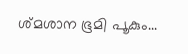ശ്മശാന ഭൂമി പൂകും...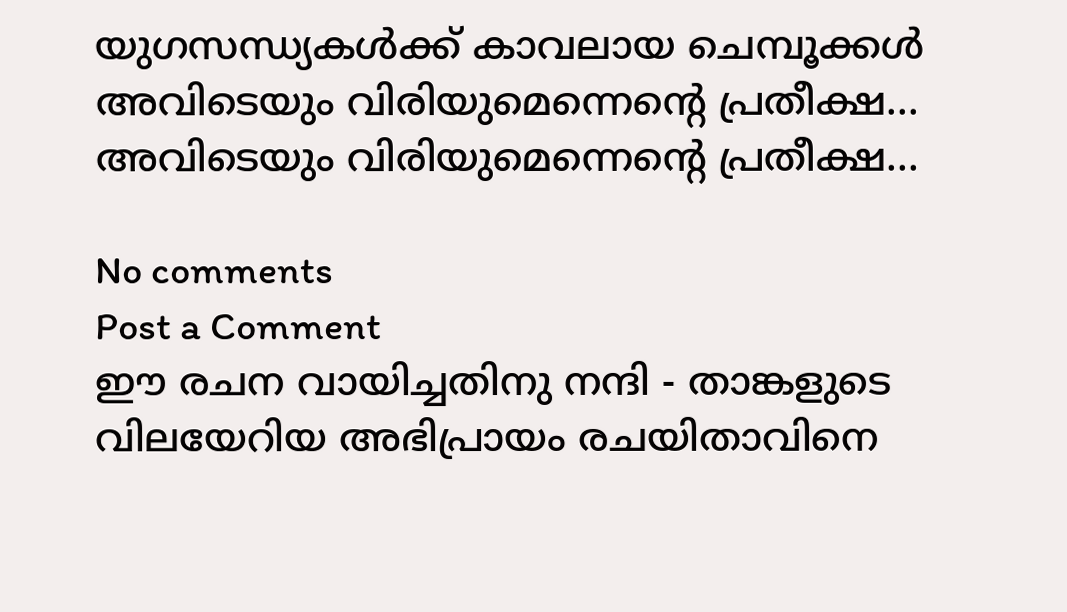യുഗസന്ധ്യകൾക്ക് കാവലായ ചെമ്പൂക്കൾ
അവിടെയും വിരിയുമെന്നെന്റെ പ്രതീക്ഷ...
അവിടെയും വിരിയുമെന്നെന്റെ പ്രതീക്ഷ...

No comments
Post a Comment
ഈ രചന വായിച്ചതിനു നന്ദി - താങ്കളുടെ വിലയേറിയ അഭിപ്രായം രചയിതാവിനെ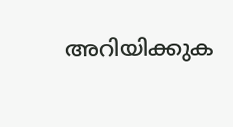അറിയിക്കുക